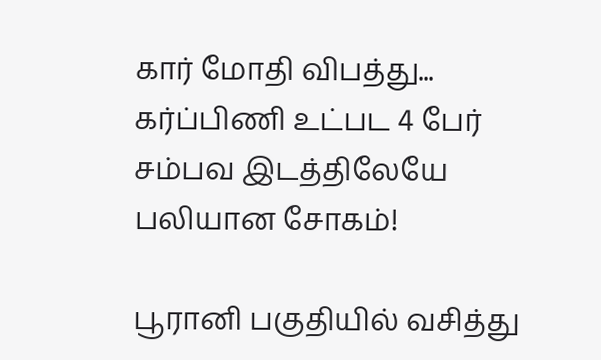கார் மோதி விபத்து... கர்ப்பிணி உட்பட 4 பேர் சம்பவ இடத்திலேயே பலியான சோகம்!

பூரானி பகுதியில் வசித்து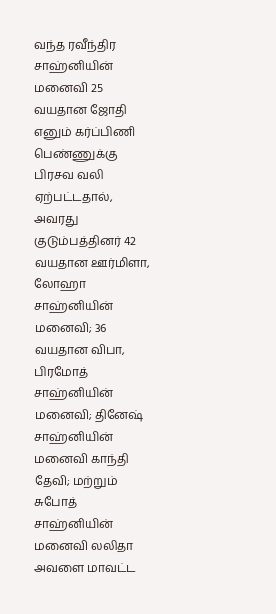வந்த ரவீந்திர சாஹ்னியின் மனைவி 25 வயதான ஜோதி எனும் கர்ப்பிணி பெண்ணுக்கு பிரசவ வலி ஏற்பட்டதால், அவரது குடும்பத்தினர் 42 வயதான ஊர்மிளா, லோஹா சாஹ்னியின் மனைவி; 36 வயதான விபா, பிரமோத் சாஹ்னியின் மனைவி; தினேஷ் சாஹ்னியின் மனைவி காந்தி தேவி; மற்றும் சுபோத் சாஹ்னியின் மனைவி லலிதா அவளை மாவட்ட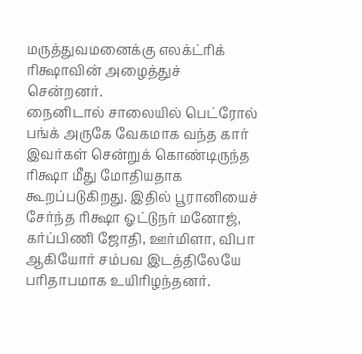மருத்துவமனைக்கு எலக்ட்ரிக் ரிக்ஷாவின் அழைத்துச் சென்றனர்.
நைனிடால் சாலையில் பெட்ரோல் பங்க் அருகே வேகமாக வந்த கார் இவர்கள் சென்றுக் கொண்டிருந்த ரிக்ஷா மீது மோதியதாக கூறப்படுகிறது. இதில் பூரானியைச் சேர்ந்த ரிக்ஷா ஓட்டுநர் மனோஜ், கர்ப்பிணி ஜோதி, ஊர்மிளா, விபா ஆகியோர் சம்பவ இடத்திலேயே பரிதாபமாக உயிரிழந்தனர்.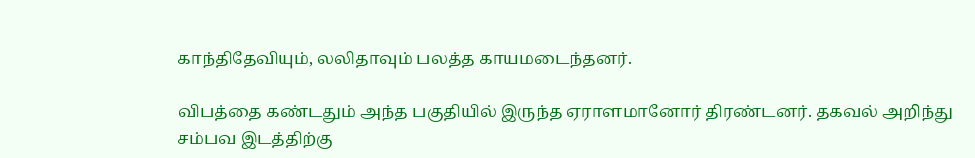காந்திதேவியும், லலிதாவும் பலத்த காயமடைந்தனர்.

விபத்தை கண்டதும் அந்த பகுதியில் இருந்த ஏராளமானோர் திரண்டனர். தகவல் அறிந்து சம்பவ இடத்திற்கு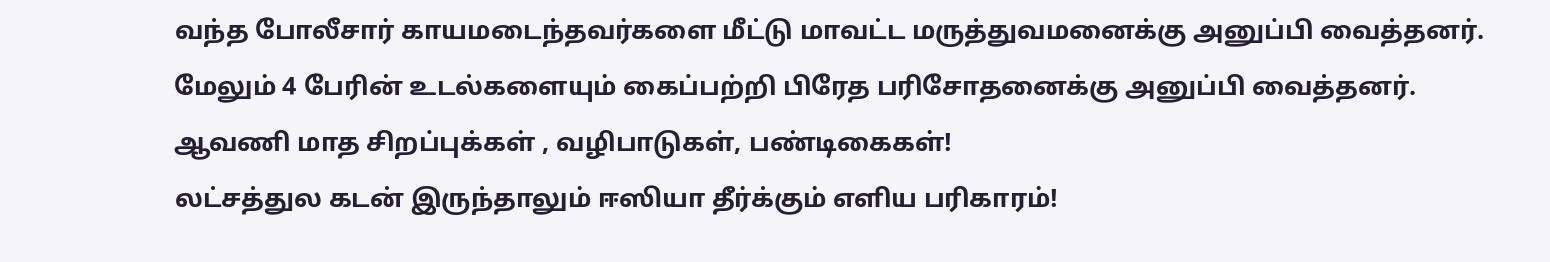வந்த போலீசார் காயமடைந்தவர்களை மீட்டு மாவட்ட மருத்துவமனைக்கு அனுப்பி வைத்தனர். மேலும் 4 பேரின் உடல்களையும் கைப்பற்றி பிரேத பரிசோதனைக்கு அனுப்பி வைத்தனர்.
ஆவணி மாத சிறப்புக்கள் , வழிபாடுகள், பண்டிகைகள்!
லட்சத்துல கடன் இருந்தாலும் ஈஸியா தீர்க்கும் எளிய பரிகாரம்!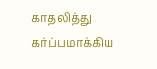காதலித்து கர்ப்பமாக்கிய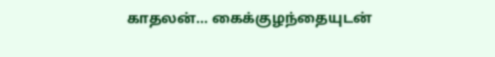காதலன்... கைக்குழந்தையுடன்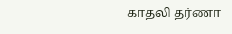காதலி தர்ணா